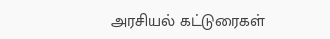அரசியல் கட்டுரைகள்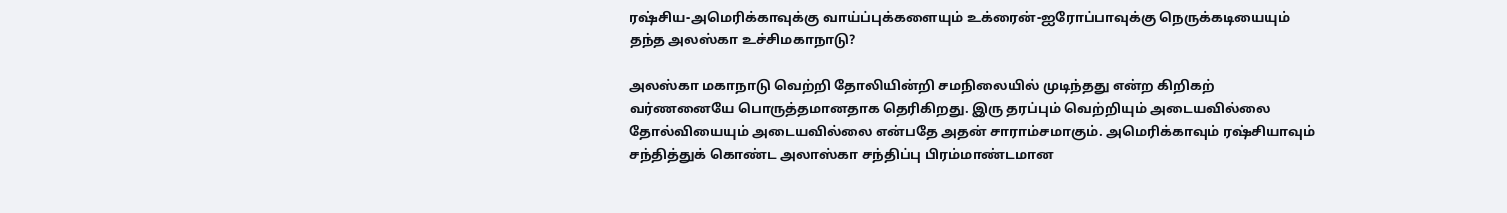ரஷ்சிய-அமெரிக்காவுக்கு வாய்ப்புக்களையும் உக்ரைன்-ஐரோப்பாவுக்கு நெருக்கடியையும் தந்த அலஸ்கா உச்சிமகாநாடு?

அலஸ்கா மகாநாடு வெற்றி தோலியின்றி சமநிலையில் முடிந்தது என்ற கிறிகற் வர்ணனையே பொருத்தமானதாக தெரிகிறது. இரு தரப்பும் வெற்றியும் அடையவில்லை தோல்வியையும் அடையவில்லை என்பதே அதன் சாராம்சமாகும். அமெரிக்காவும் ரஷ்சியாவும் சந்தித்துக் கொண்ட அலாஸ்கா சந்திப்பு பிரம்மாண்டமான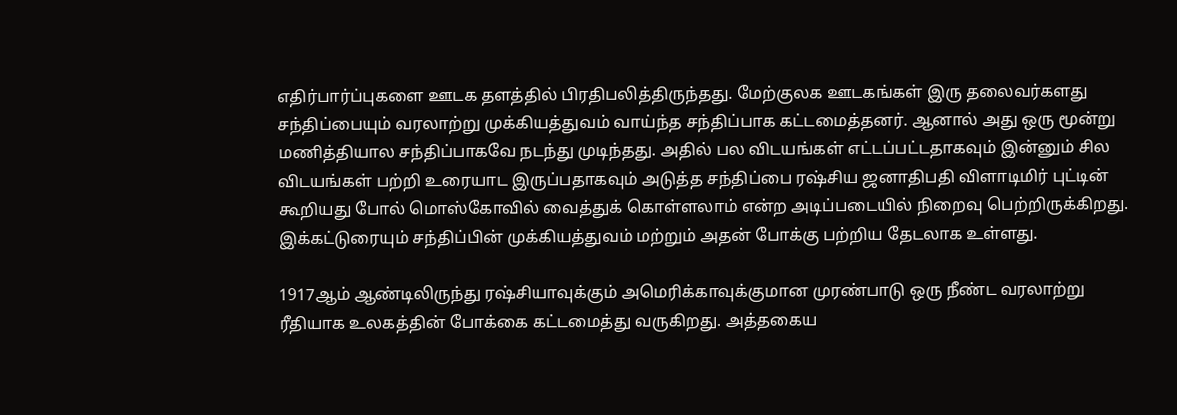எதிர்பார்ப்புகளை ஊடக தளத்தில் பிரதிபலித்திருந்தது. மேற்குலக ஊடகங்கள் இரு தலைவர்களது சந்திப்பையும் வரலாற்று முக்கியத்துவம் வாய்ந்த சந்திப்பாக கட்டமைத்தனர். ஆனால் அது ஒரு மூன்று மணித்தியால சந்திப்பாகவே நடந்து முடிந்தது. அதில் பல விடயங்கள் எட்டப்பட்டதாகவும் இன்னும் சில விடயங்கள் பற்றி உரையாட இருப்பதாகவும் அடுத்த சந்திப்பை ரஷ்சிய ஜனாதிபதி விளாடிமிர் புட்டின் கூறியது போல் மொஸ்கோவில் வைத்துக் கொள்ளலாம் என்ற அடிப்படையில் நிறைவு பெற்றிருக்கிறது. இக்கட்டுரையும் சந்திப்பின் முக்கியத்துவம் மற்றும் அதன் போக்கு பற்றிய தேடலாக உள்ளது.

1917ஆம் ஆண்டிலிருந்து ரஷ்சியாவுக்கும் அமெரிக்காவுக்குமான முரண்பாடு ஒரு நீண்ட வரலாற்று ரீதியாக உலகத்தின் போக்கை கட்டமைத்து வருகிறது. அத்தகைய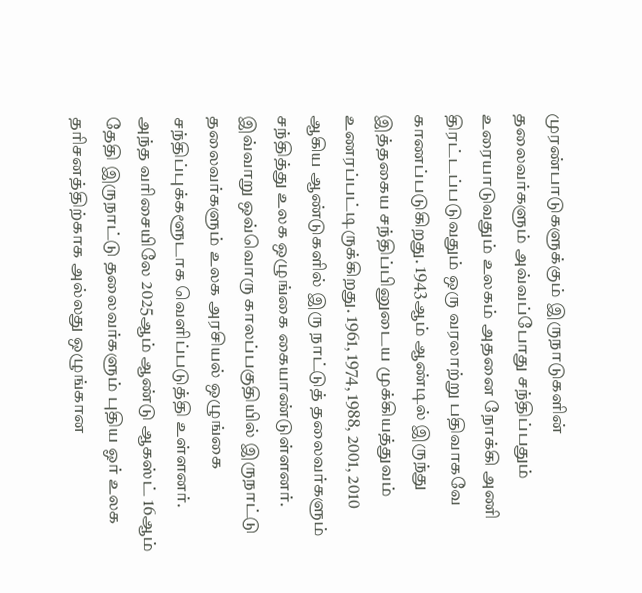முரண்பாடுகளுக்கும் இருநாடுகளின் தலைவர்களும் அவ்வப்போது சந்திப்பதும் உரையாடுவதும் உலகம் அதனை நோக்கி அணி திரட்டப்படுவதும் ஒரு வரலாற்று பதிவாகவே காணப்படுகிறது. 1943ஆம் ஆண்டில் இருந்து இத்தகைய சந்திப்பினுடைய முக்கியத்துவம் உணரப்பட்டிருக்கிறது. 1961, 1974, 1988, 2001, 2010 ஆகிய ஆண்டுகளில் இரு நாட்டுத் தலைவர்களும் சந்தித்து உலக ஒழுங்கை கையாண்டுள்ளனர். இவ்வாறு ஒவ்வொரு காலப்பகுதியில் இருநாட்டு தலைவர்களும் உலக அரசியல் ஒழுங்கை சந்திப்புக்களூடாக வெளிப்படுத்தி உள்ளனர். அந்த வரிசையிலே 2025ஆம் ஆண்டு ஆகஸ்ட் 16ஆம் தேதி இருநாட்டு தலைவர்களும் புதிய ஓர் உலக தரிசனத்திற்காக அல்லது ஒழுங்கான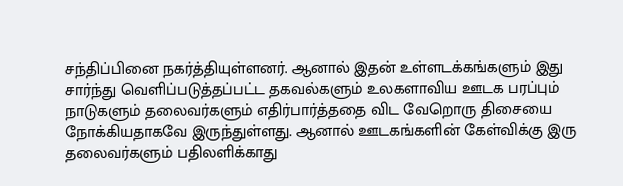சந்திப்பினை நகர்த்தியுள்ளனர். ஆனால் இதன் உள்ளடக்கங்களும் இது சார்ந்து வெளிப்படுத்தப்பட்ட தகவல்களும் உலகளாவிய ஊடக பரப்பும் நாடுகளும் தலைவர்களும் எதிர்பார்த்ததை விட வேறொரு திசையை நோக்கியதாகவே இருந்துள்ளது. ஆனால் ஊடகங்களின் கேள்விக்கு இரு தலைவர்களும் பதிலளிக்காது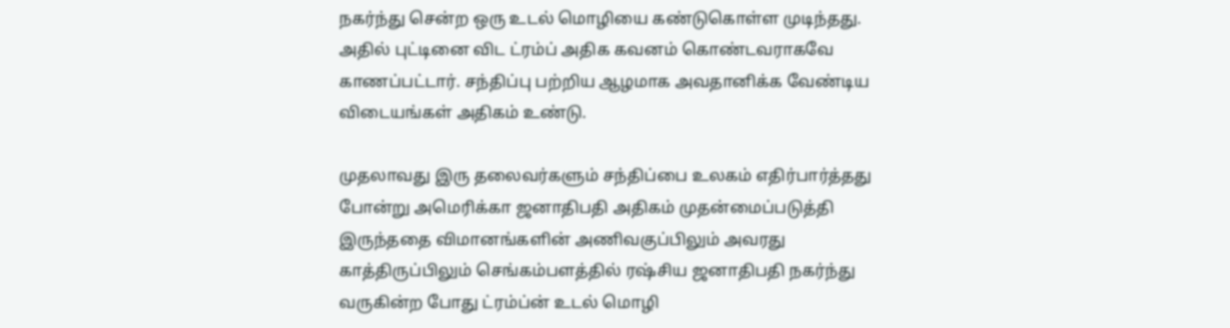நகர்ந்து சென்ற ஒரு உடல் மொழியை கண்டுகொள்ள முடிந்தது. அதில் புட்டினை விட ட்ரம்ப் அதிக கவனம் கொண்டவராகவே காணப்பட்டார். சந்திப்பு பற்றிய ஆழமாக அவதானிக்க வேண்டிய விடையங்கள் அதிகம் உண்டு.

முதலாவது இரு தலைவர்களும் சந்திப்பை உலகம் எதிர்பார்த்தது போன்று அமெரிக்கா ஜனாதிபதி அதிகம் முதன்மைப்படுத்தி இருந்ததை விமானங்களின் அணிவகுப்பிலும் அவரது காத்திருப்பிலும் செங்கம்பளத்தில் ரஷ்சிய ஜனாதிபதி நகர்ந்து வருகின்ற போது ட்ரம்ப்ன் உடல் மொழி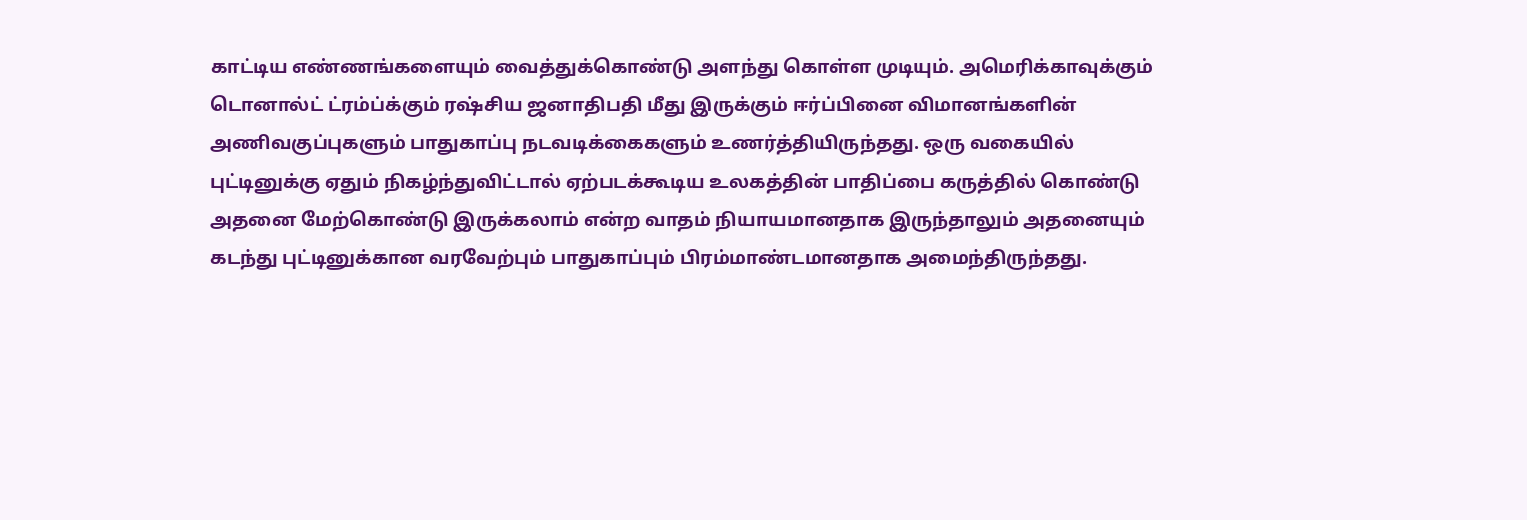காட்டிய எண்ணங்களையும் வைத்துக்கொண்டு அளந்து கொள்ள முடியும். அமெரிக்காவுக்கும் டொனால்ட் ட்ரம்ப்க்கும் ரஷ்சிய ஜனாதிபதி மீது இருக்கும் ஈர்ப்பினை விமானங்களின் அணிவகுப்புகளும் பாதுகாப்பு நடவடிக்கைகளும் உணர்த்தியிருந்தது. ஒரு வகையில் புட்டினுக்கு ஏதும் நிகழ்ந்துவிட்டால் ஏற்படக்கூடிய உலகத்தின் பாதிப்பை கருத்தில் கொண்டு அதனை மேற்கொண்டு இருக்கலாம் என்ற வாதம் நியாயமானதாக இருந்தாலும் அதனையும் கடந்து புட்டினுக்கான வரவேற்பும் பாதுகாப்பும் பிரம்மாண்டமானதாக அமைந்திருந்தது.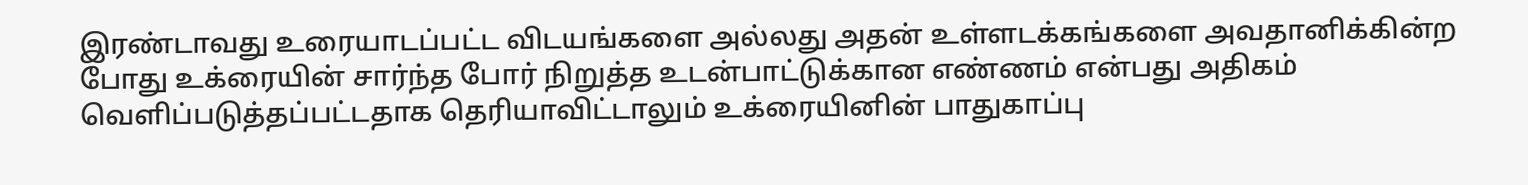இரண்டாவது உரையாடப்பட்ட விடயங்களை அல்லது அதன் உள்ளடக்கங்களை அவதானிக்கின்ற போது உக்ரையின் சார்ந்த போர் நிறுத்த உடன்பாட்டுக்கான எண்ணம் என்பது அதிகம் வெளிப்படுத்தப்பட்டதாக தெரியாவிட்டாலும் உக்ரையினின் பாதுகாப்பு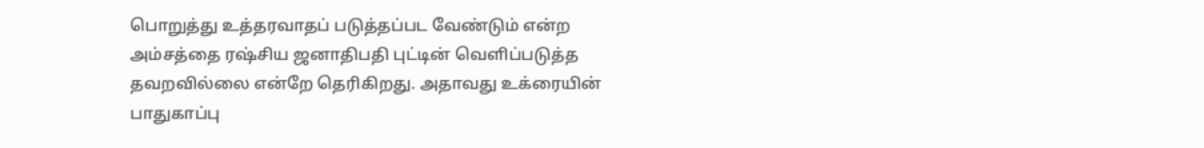பொறுத்து உத்தரவாதப் படுத்தப்பட வேண்டும் என்ற அம்சத்தை ரஷ்சிய ஜனாதிபதி புட்டின் வெளிப்படுத்த தவறவில்லை என்றே தெரிகிறது. அதாவது உக்ரையின் பாதுகாப்பு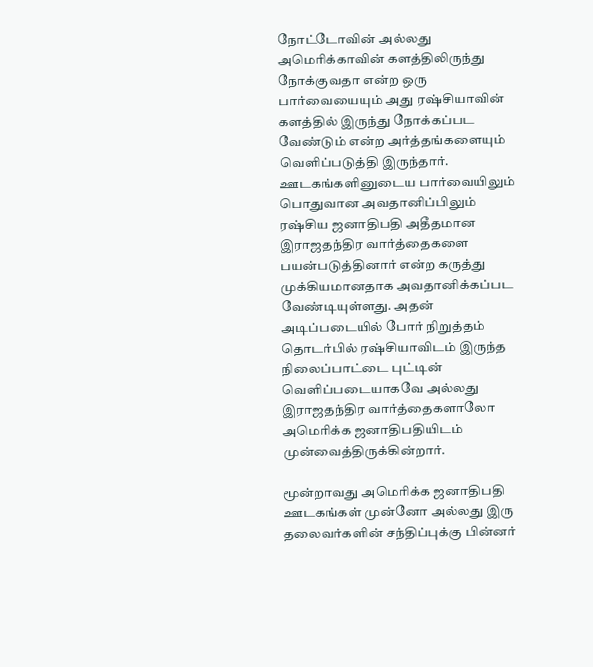நோட்டோவின் அல்லது அமெரிக்காவின் களத்திலிருந்து நோக்குவதா என்ற ஒரு பார்வையையும் அது ரஷ்சியாவின் களத்தில் இருந்து நோக்கப்பட வேண்டும் என்ற அர்த்தங்களையும் வெளிப்படுத்தி இருந்தார். ஊடகங்களினுடைய பார்வையிலும் பொதுவான அவதானிப்பிலும் ரஷ்சிய ஜனாதிபதி அதீதமான இராஜதந்திர வார்த்தைகளை பயன்படுத்தினார் என்ற கருத்து முக்கியமானதாக அவதானிக்கப்பட வேண்டியுள்ளது. அதன் அடிப்படையில் போர் நிறுத்தம் தொடர்பில் ரஷ்சியாவிடம் இருந்த நிலைப்பாட்டை புட்டின் வெளிப்படையாகவே அல்லது இராஜதந்திர வார்த்தைகளாலோ அமெரிக்க ஜனாதிபதியிடம் முன்வைத்திருக்கின்றார்.

மூன்றாவது அமெரிக்க ஜனாதிபதி ஊடகங்கள் முன்னோ அல்லது இரு தலைவர்களின் சந்திப்புக்கு பின்னர்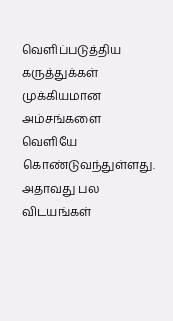வெளிப்படுத்திய கருத்துக்கள் முக்கியமான அம்சங்களை வெளியே கொண்டுவந்துள்ளது. அதாவது பல விடயங்கள்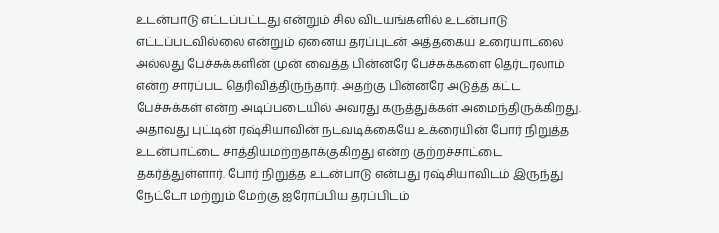உடன்பாடு எட்டப்பட்டது என்றும் சில விடயங்களில் உடன்பாடு எட்டப்படவில்லை என்றும் ஏனைய தரப்புடன் அத்தகைய உரையாடலை அல்லது பேச்சுக்களின் முன் வைத்த பின்னரே பேச்சுக்களை தெர்டரலாம் என்ற சாரப்பட தெரிவித்திருந்தார். அதற்கு பின்னரே அடுத்த கட்ட பேச்சுக்கள் என்ற அடிப்படையில் அவரது கருத்துக்கள் அமைந்திருக்கிறது. அதாவது புட்டின் ரஷ்சியாவின் நடவடிக்கையே உக்ரையின் போர் நிறுத்த உடன்பாட்டை சாத்தியமற்றதாக்குகிறது என்ற குற்றச்சாட்டை தகர்த்துள்ளார். போர் நிறுத்த உடன்பாடு என்பது ரஷ்சியாவிடம் இருந்து நேட்டோ மற்றும் மேற்கு ஐரோப்பிய தரப்பிடம்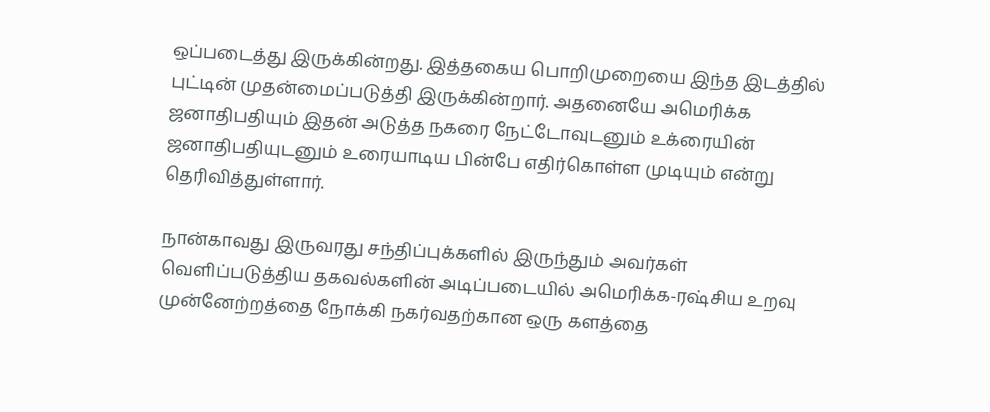ஒப்படைத்து இருக்கின்றது. இத்தகைய பொறிமுறையை இந்த இடத்தில் புட்டின் முதன்மைப்படுத்தி இருக்கின்றார். அதனையே அமெரிக்க ஜனாதிபதியும் இதன் அடுத்த நகரை நேட்டோவுடனும் உக்ரையின் ஜனாதிபதியுடனும் உரையாடிய பின்பே எதிர்கொள்ள முடியும் என்று தெரிவித்துள்ளார்.

நான்காவது இருவரது சந்திப்புக்களில் இருந்தும் அவர்கள் வெளிப்படுத்திய தகவல்களின் அடிப்படையில் அமெரிக்க-ரஷ்சிய உறவு முன்னேற்றத்தை நோக்கி நகர்வதற்கான ஒரு களத்தை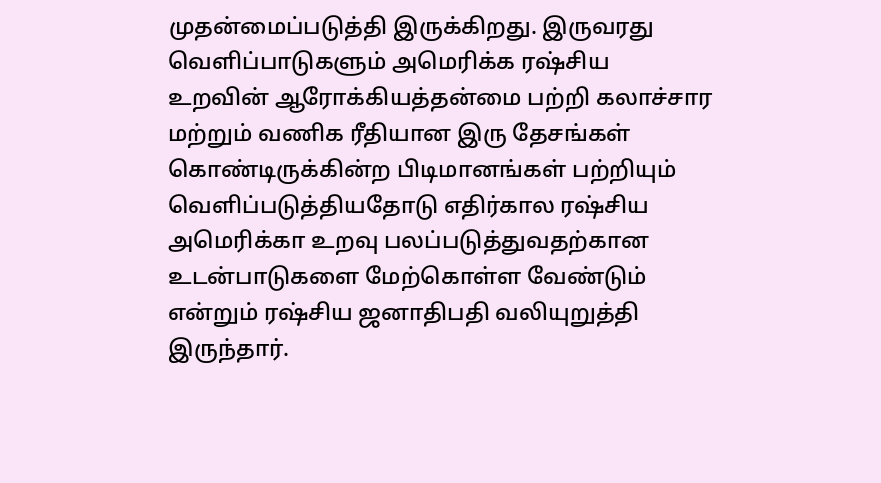முதன்மைப்படுத்தி இருக்கிறது. இருவரது வெளிப்பாடுகளும் அமெரிக்க ரஷ்சிய உறவின் ஆரோக்கியத்தன்மை பற்றி கலாச்சார மற்றும் வணிக ரீதியான இரு தேசங்கள் கொண்டிருக்கின்ற பிடிமானங்கள் பற்றியும் வெளிப்படுத்தியதோடு எதிர்கால ரஷ்சிய அமெரிக்கா உறவு பலப்படுத்துவதற்கான உடன்பாடுகளை மேற்கொள்ள வேண்டும் என்றும் ரஷ்சிய ஜனாதிபதி வலியுறுத்தி இருந்தார்.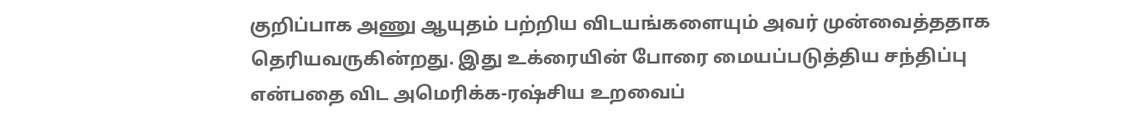குறிப்பாக அணு ஆயுதம் பற்றிய விடயங்களையும் அவர் முன்வைத்ததாக தெரியவருகின்றது. இது உக்ரையின் போரை மையப்படுத்திய சந்திப்பு என்பதை விட அமெரிக்க-ரஷ்சிய உறவைப்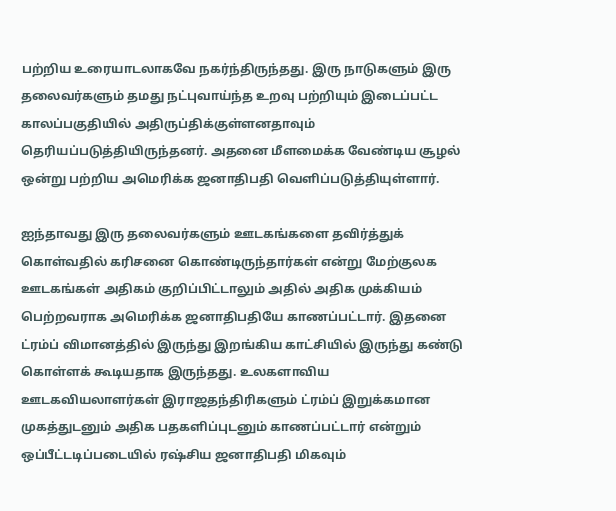பற்றிய உரையாடலாகவே நகர்ந்திருந்தது. இரு நாடுகளும் இரு தலைவர்களும் தமது நட்புவாய்ந்த உறவு பற்றியும் இடைப்பட்ட காலப்பகுதியில் அதிருப்திக்குள்ளனதாவும் தெரியப்படுத்தியிருந்தனர். அதனை மீளமைக்க வேண்டிய சூழல் ஒன்று பற்றிய அமெரிக்க ஜனாதிபதி வெளிப்படுத்தியுள்ளார்.

ஐந்தாவது இரு தலைவர்களும் ஊடகங்களை தவிர்த்துக் கொள்வதில் கரிசனை கொண்டிருந்தார்கள் என்று மேற்குலக ஊடகங்கள் அதிகம் குறிப்பிட்டாலும் அதில் அதிக முக்கியம் பெற்றவராக அமெரிக்க ஜனாதிபதியே காணப்பட்டார். இதனை ட்ரம்ப் விமானத்தில் இருந்து இறங்கிய காட்சியில் இருந்து கண்டு கொள்ளக் கூடியதாக இருந்தது. உலகளாவிய ஊடகவியலாளர்கள் இராஜதந்திரிகளும் ட்ரம்ப் இறுக்கமான முகத்துடனும் அதிக பதகளிப்புடனும் காணப்பட்டார் என்றும் ஒப்பீட்டடிப்படையில் ரஷ்சிய ஜனாதிபதி மிகவும்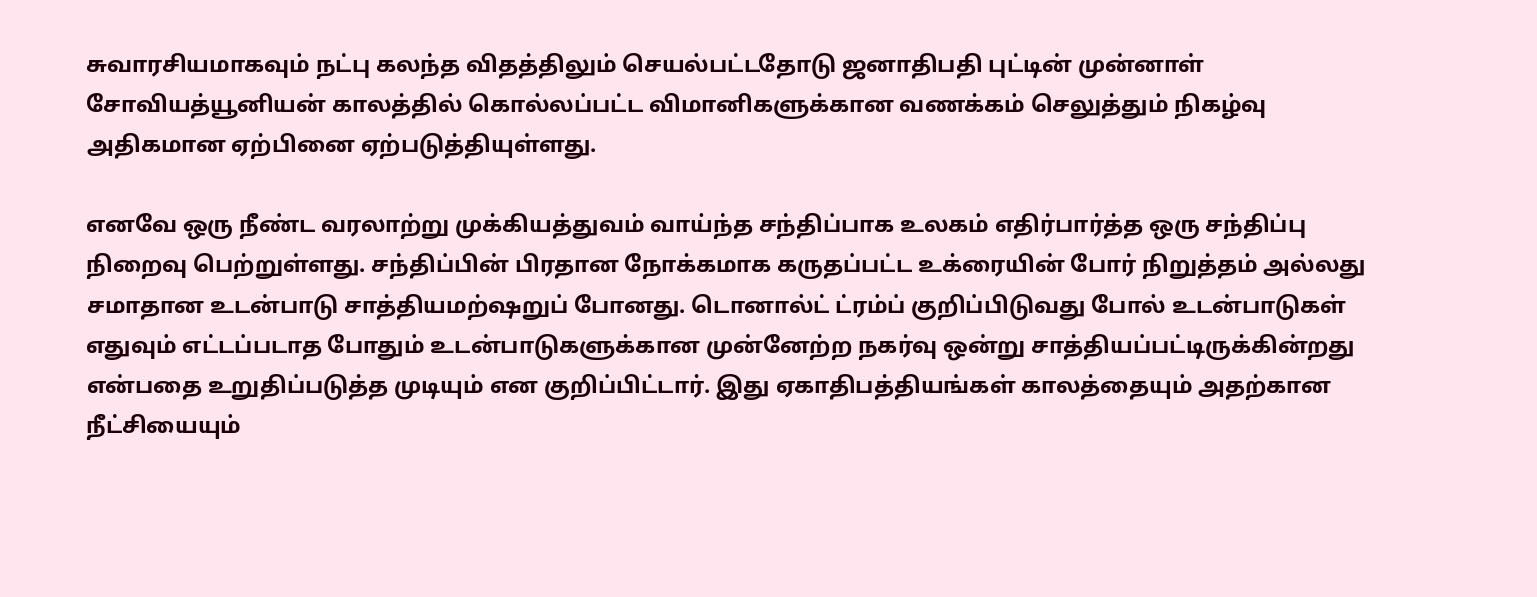சுவாரசியமாகவும் நட்பு கலந்த விதத்திலும் செயல்பட்டதோடு ஜனாதிபதி புட்டின் முன்னாள் சோவியத்யூனியன் காலத்தில் கொல்லப்பட்ட விமானிகளுக்கான வணக்கம் செலுத்தும் நிகழ்வு அதிகமான ஏற்பினை ஏற்படுத்தியுள்ளது.

எனவே ஒரு நீண்ட வரலாற்று முக்கியத்துவம் வாய்ந்த சந்திப்பாக உலகம் எதிர்பார்த்த ஒரு சந்திப்பு நிறைவு பெற்றுள்ளது. சந்திப்பின் பிரதான நோக்கமாக கருதப்பட்ட உக்ரையின் போர் நிறுத்தம் அல்லது சமாதான உடன்பாடு சாத்தியமற்ஷறுப் போனது. டொனால்ட் ட்ரம்ப் குறிப்பிடுவது போல் உடன்பாடுகள் எதுவும் எட்டப்படாத போதும் உடன்பாடுகளுக்கான முன்னேற்ற நகர்வு ஒன்று சாத்தியப்பட்டிருக்கின்றது என்பதை உறுதிப்படுத்த முடியும் என குறிப்பிட்டார். இது ஏகாதிபத்தியங்கள் காலத்தையும் அதற்கான நீட்சியையும்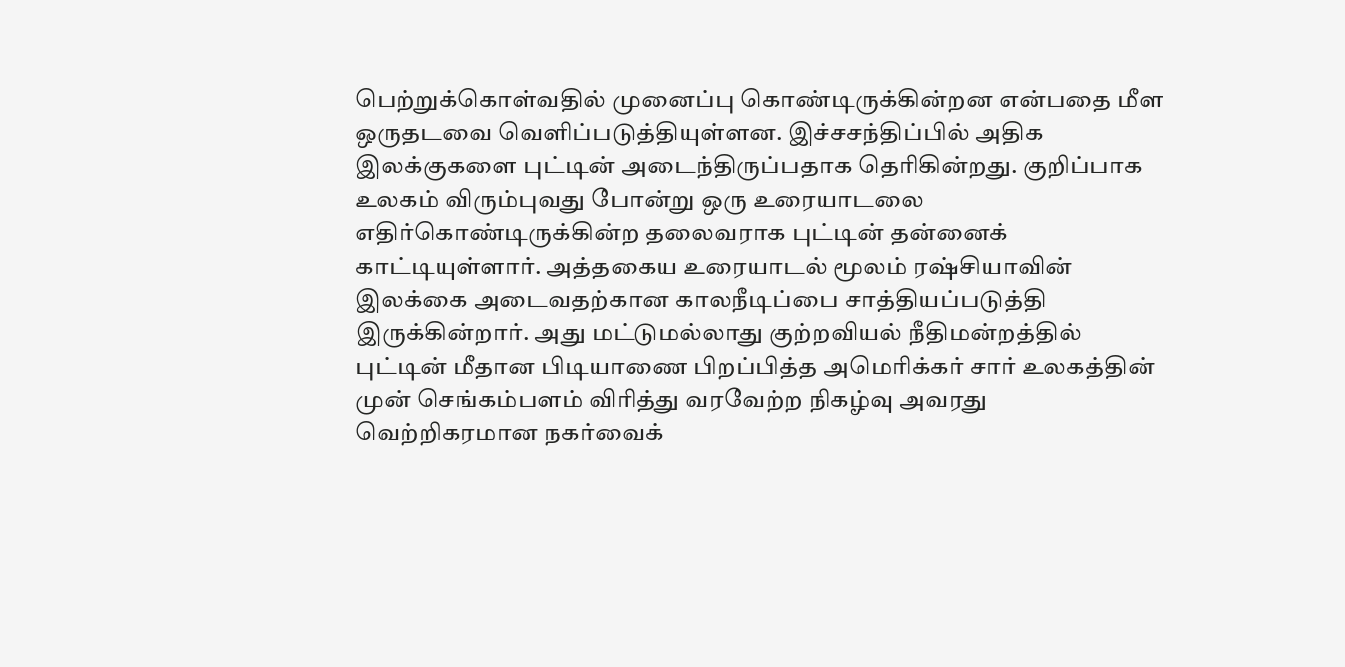பெற்றுக்கொள்வதில் முனைப்பு கொண்டிருக்கின்றன என்பதை மீள ஒருதடவை வெளிப்படுத்தியுள்ளன. இச்சசந்திப்பில் அதிக இலக்குகளை புட்டின் அடைந்திருப்பதாக தெரிகின்றது. குறிப்பாக உலகம் விரும்புவது போன்று ஒரு உரையாடலை எதிர்கொண்டிருக்கின்ற தலைவராக புட்டின் தன்னைக் காட்டியுள்ளார். அத்தகைய உரையாடல் மூலம் ரஷ்சியாவின் இலக்கை அடைவதற்கான காலநீடிப்பை சாத்தியப்படுத்தி இருக்கின்றார். அது மட்டுமல்லாது குற்றவியல் நீதிமன்றத்தில் புட்டின் மீதான பிடியாணை பிறப்பித்த அமெரிக்கர் சார் உலகத்தின் முன் செங்கம்பளம் விரித்து வரவேற்ற நிகழ்வு அவரது வெற்றிகரமான நகர்வைக்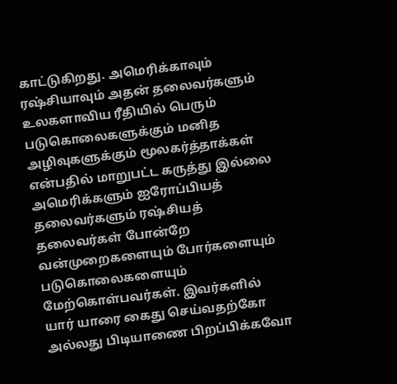காட்டுகிறது. அமெரிக்காவும் ரஷ்சியாவும் அதன் தலைவர்களும் உலகளாவிய ரீதியில் பெரும் படுகொலைகளுக்கும் மனித அழிவுகளுக்கும் மூலகர்த்தாக்கள் என்பதில் மாறுபட்ட கருத்து இல்லை அமெரிக்களும் ஐரோப்பியத் தலைவர்களும் ரஷ்சியத் தலைவர்கள் போன்றே வன்முறைகளையும் போர்களையும் படுகொலைகளையும் மேற்கொள்பவர்கள். இவர்களில் யார் யாரை கைது செய்வதற்கோ அல்லது பிடியாணை பிறப்பிக்கவோ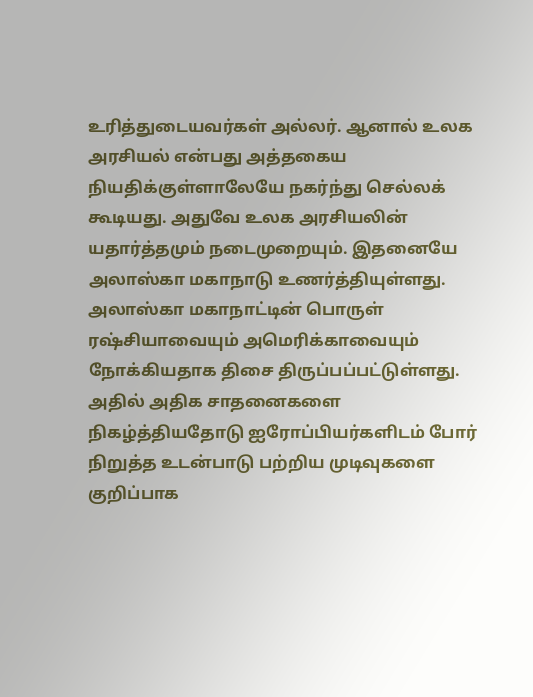உரித்துடையவர்கள் அல்லர். ஆனால் உலக அரசியல் என்பது அத்தகைய நியதிக்குள்ளாலேயே நகர்ந்து செல்லக் கூடியது. அதுவே உலக அரசியலின் யதார்த்தமும் நடைமுறையும். இதனையே அலாஸ்கா மகாநாடு உணர்த்தியுள்ளது. அலாஸ்கா மகாநாட்டின் பொருள் ரஷ்சியாவையும் அமெரிக்காவையும் நோக்கியதாக திசை திருப்பப்பட்டுள்ளது. அதில் அதிக சாதனைகளை நிகழ்த்தியதோடு ஐரோப்பியர்களிடம் போர் நிறுத்த உடன்பாடு பற்றிய முடிவுகளை குறிப்பாக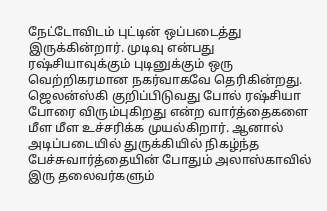நேட்டோவிடம் புட்டின் ஒப்படைத்து இருக்கின்றார். முடிவு என்பது ரஷ்சியாவுக்கும் புடினுக்கும் ஒரு வெற்றிகரமான நகர்வாகவே தெரிகின்றது. ஜெலன்ஸ்கி குறிப்பிடுவது போல் ரஷ்சியா போரை விரும்புகிறது என்ற வார்த்தைகளை மீள மீள உச்சரிக்க முயல்கிறார். ஆனால் அடிப்படையில் துருக்கியில் நிகழ்ந்த பேச்சுவார்த்தையின் போதும் அலாஸ்காவில் இரு தலைவர்களும்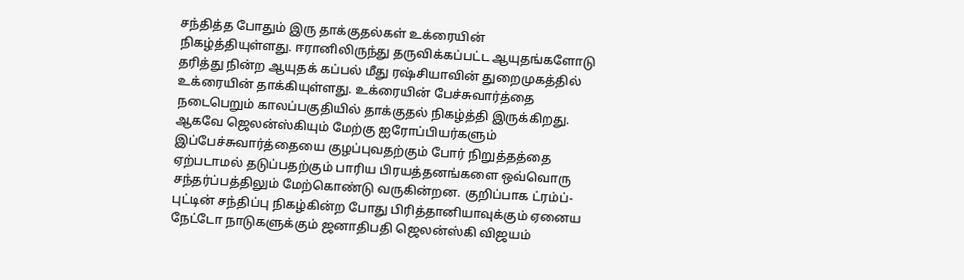சந்தித்த போதும் இரு தாக்குதல்கள் உக்ரையின் நிகழ்த்தியுள்ளது. ஈரானிலிருந்து தருவிக்கப்பட்ட ஆயுதங்களோடு தரித்து நின்ற ஆயுதக் கப்பல் மீது ரஷ்சியாவின் துறைமுகத்தில் உக்ரையின் தாக்கியுள்ளது. உக்ரையின் பேச்சுவார்த்தை நடைபெறும் காலப்பகுதியில் தாக்குதல் நிகழ்த்தி இருக்கிறது. ஆகவே ஜெலன்ஸ்கியும் மேற்கு ஐரோப்பியர்களும் இப்பேச்சுவார்த்தையை குழப்புவதற்கும் போர் நிறுத்தத்தை ஏற்படாமல் தடுப்பதற்கும் பாரிய பிரயத்தனங்களை ஒவ்வொரு சந்தர்ப்பத்திலும் மேற்கொண்டு வருகின்றன. குறிப்பாக ட்ரம்ப்-புட்டின் சந்திப்பு நிகழ்கின்ற போது பிரித்தானியாவுக்கும் ஏனைய நேட்டோ நாடுகளுக்கும் ஜனாதிபதி ஜெலன்ஸ்கி விஜயம்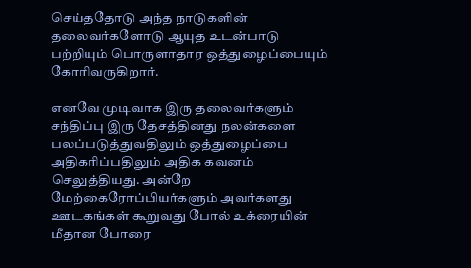செய்ததோடு அந்த நாடுகளின் தலைவர்களோடு ஆயுத உடன்பாடு பற்றியும் பொருளாதார ஒத்துழைப்பையும் கோரிவருகிறார்.

எனவே முடிவாக இரு தலைவர்களும் சந்திப்பு இரு தேசத்தினது நலன்களை பலப்படுத்துவதிலும் ஒத்துழைப்பை அதிகரிப்பதிலும் அதிக கவனம் செலுத்தியது. அன்றே மேற்கைரோப்பியர்களும் அவர்களது ஊடகங்கள் கூறுவது போல் உக்ரையின் மீதான போரை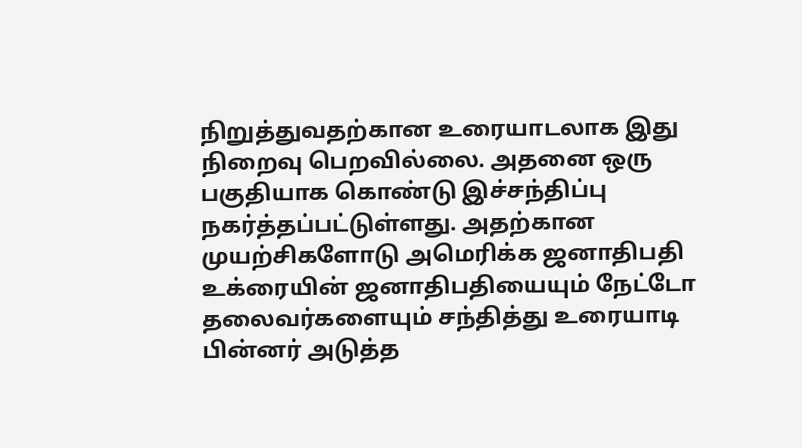நிறுத்துவதற்கான உரையாடலாக இது நிறைவு பெறவில்லை. அதனை ஒரு பகுதியாக கொண்டு இச்சந்திப்பு நகர்த்தப்பட்டுள்ளது. அதற்கான முயற்சிகளோடு அமெரிக்க ஜனாதிபதி உக்ரையின் ஜனாதிபதியையும் நேட்டோ தலைவர்களையும் சந்தித்து உரையாடி பின்னர் அடுத்த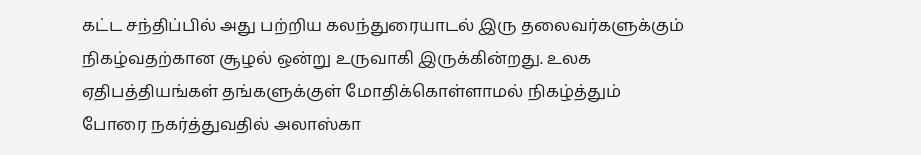கட்ட சந்திப்பில் அது பற்றிய கலந்துரையாடல் இரு தலைவர்களுக்கும் நிகழ்வதற்கான சூழல் ஒன்று உருவாகி இருக்கின்றது. உலக ஏதிபத்தியங்கள் தங்களுக்குள் மோதிக்கொள்ளாமல் நிகழ்த்தும் போரை நகர்த்துவதில் அலாஸ்கா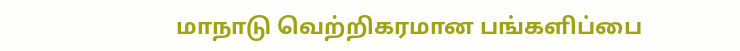மாநாடு வெற்றிகரமான பங்களிப்பை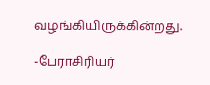வழங்கியிருக்கின்றது.

-பேராசிரியர்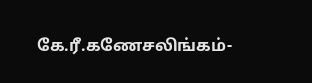கே.ரீ.கணேசலிங்கம்-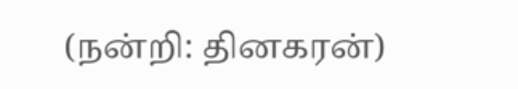(நன்றி: தினகரன்)